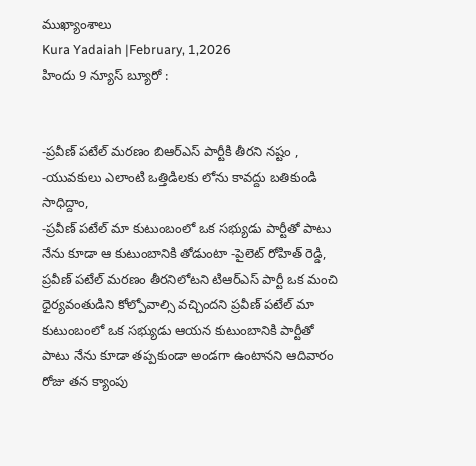ముఖ్యాంశాలు
Kura Yadaiah |February, 1,2026
హిందు 9 న్యూస్ బ్యూరో :


-ప్రవీణ్ పటేల్ మరణం బిఆర్ఎస్ పార్టీకి తీరని నష్టం ,
-యువకులు ఎలాంటి ఒత్తిడిలకు లోను కావద్దు బతికుండి సాధిద్దాం,
-ప్రవీణ్ పటేల్ మా కుటుంబంలో ఒక సభ్యుడు పార్టీతో పాటు నేను కూడా ఆ కుటుంబానికి తోడుంటా -పైలెట్ రోహిత్ రెడ్డి,
ప్రవీణ్ పటేల్ మరణం తీరనిలోటని టిఆర్ఎస్ పార్టీ ఒక మంచి ధైర్యవంతుడిని కోల్పోవాల్సి వచ్చిందని ప్రవీణ్ పటేల్ మా కుటుంబంలో ఒక సభ్యుడు ఆయన కుటుంబానికి పార్టీతో పాటు నేను కూడా తప్పకుండా అండగా ఉంటానని ఆదివారం రోజు తన క్యాంపు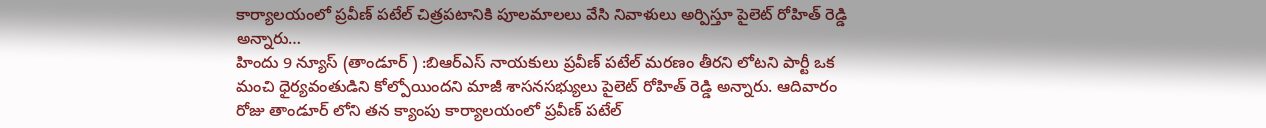కార్యాలయంలో ప్రవీణ్ పటేల్ చిత్రపటానికి పూలమాలలు వేసి నివాళులు అర్పిస్తూ పైలెట్ రోహిత్ రెడ్డి అన్నారు…
హిందు 9 న్యూస్ (తాండూర్ ) :బిఆర్ఎస్ నాయకులు ప్రవీణ్ పటేల్ మరణం తీరని లోటని పార్టీ ఒక మంచి ధైర్యవంతుడిని కోల్పోయిందని మాజీ శాసనసభ్యులు పైలెట్ రోహిత్ రెడ్డి అన్నారు. ఆదివారం రోజు తాండూర్ లోని తన క్యాంపు కార్యాలయంలో ప్రవీణ్ పటేల్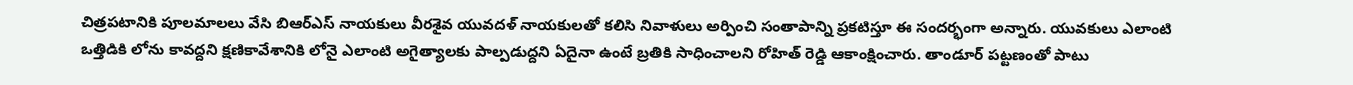చిత్రపటానికి పూలమాలలు వేసి బిఆర్ఎస్ నాయకులు వీరశైవ యువదళ్ నాయకులతో కలిసి నివాళులు అర్పించి సంతాపాన్ని ప్రకటిస్తూ ఈ సందర్భంగా అన్నారు. యువకులు ఎలాంటి ఒత్తిడికి లోను కావద్దని క్షణికావేశానికి లోనై ఎలాంటి అగైత్యాలకు పాల్పడుద్దని ఏదైనా ఉంటే బ్రతికి సాధించాలని రోహిత్ రెడ్డి ఆకాంక్షించారు. తాండూర్ పట్టణంతో పాటు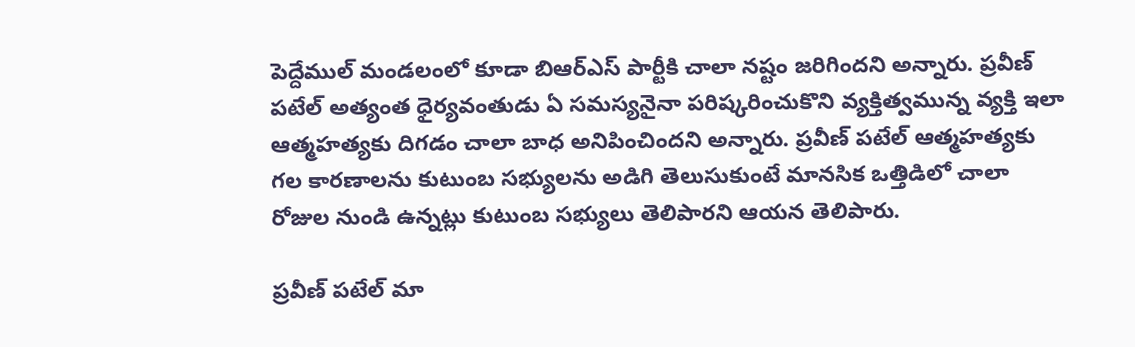పెద్దేముల్ మండలంలో కూడా బిఆర్ఎస్ పార్టీకి చాలా నష్టం జరిగిందని అన్నారు. ప్రవీణ్ పటేల్ అత్యంత ధైర్యవంతుడు ఏ సమస్యనైనా పరిష్కరించుకొని వ్యక్తిత్వమున్న వ్యక్తి ఇలా ఆత్మహత్యకు దిగడం చాలా బాధ అనిపించిందని అన్నారు. ప్రవీణ్ పటేల్ ఆత్మహత్యకు గల కారణాలను కుటుంబ సభ్యులను అడిగి తెలుసుకుంటే మానసిక ఒత్తిడిలో చాలా రోజుల నుండి ఉన్నట్లు కుటుంబ సభ్యులు తెలిపారని ఆయన తెలిపారు.

ప్రవీణ్ పటేల్ మా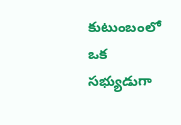కుటుంబంలో ఒక సభ్యుడుగా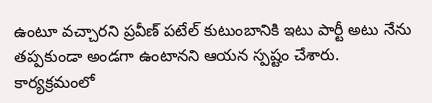ఉంటూ వచ్చారని ప్రవీణ్ పటేల్ కుటుంబానికి ఇటు పార్టీ అటు నేను తప్పకుండా అండగా ఉంటానని ఆయన స్పష్టం చేశారు. కార్యక్రమంలో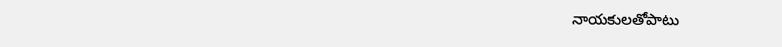నాయకులతోపాటు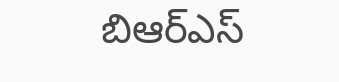బిఆర్ఎస్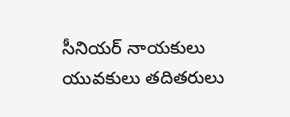సీనియర్ నాయకులు యువకులు తదితరులు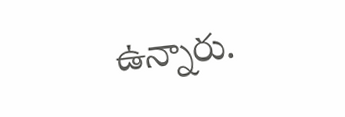ఉన్నారు.